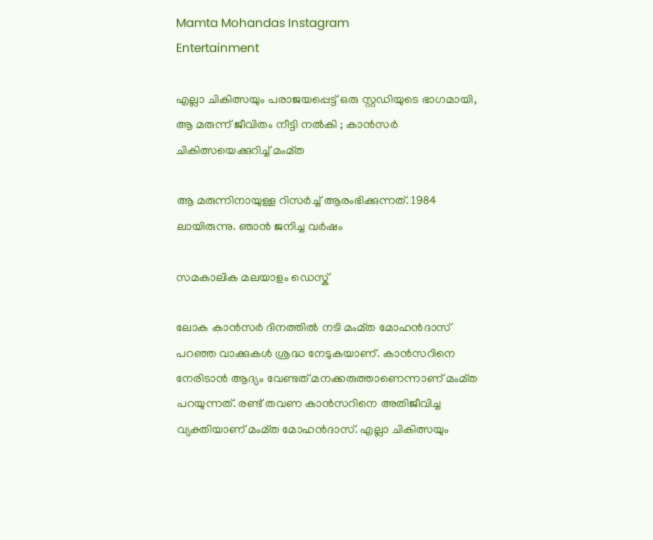Mamta Mohandas Instagram
Entertainment

എല്ലാ ചികിത്സയും പരാജയപ്പെട്ട് ഒരു സ്റ്റഡിയുടെ ഭാഗമായി, ആ മരുന്ന് ജീവിതം നീട്ടി നല്‍കി ; കാന്‍സര്‍ ചികിത്സയെക്കുറിച്ച് മംമ്ത

ആ മരുന്നിനായുള്ള റിസര്‍ച്ച് ആരംഭിക്കുന്നത്. 1984 ലായിരുന്നു. ഞാന്‍ ജനിച്ച വര്‍ഷം

സമകാലിക മലയാളം ഡെസ്ക്

ലോക കാന്‍സര്‍ ദിനത്തില്‍ നടി മംമ്ത മോഹന്‍ദാസ് പറഞ്ഞ വാക്കുകള്‍ ശ്രദ്ധ നേടുകയാണ്. കാന്‍സറിനെ നേരിടാന്‍ ആദ്യം വേണ്ടത് മനക്കരുത്താണെന്നാണ് മംമ്ത പറയുന്നത്. രണ്ട് തവണ കാന്‍സറിനെ അതിജീവിച്ച വ്യക്തിയാണ് മംമ്ത മോഹന്‍ദാസ്. എല്ലാ ചികിത്സയും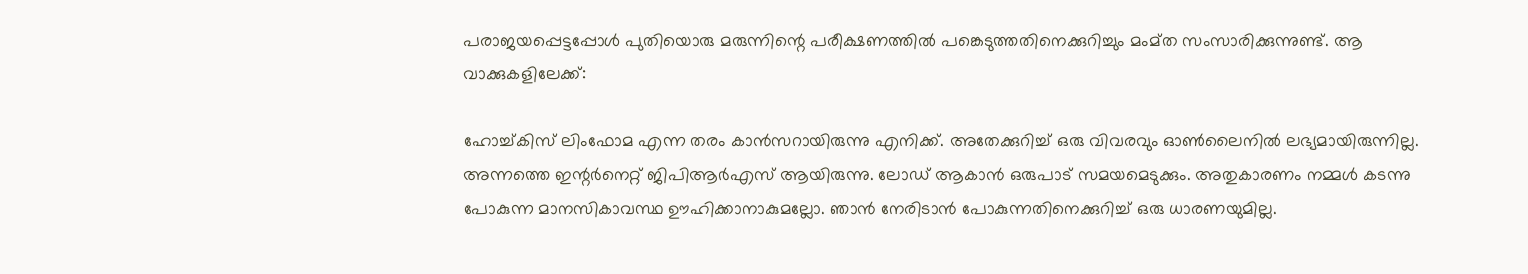പരാജയപ്പെട്ടപ്പോള്‍ പുതിയൊരു മരുന്നിന്റെ പരീക്ഷണത്തില്‍ പങ്കെടുത്തതിനെക്കുറിച്ചും മംമ്ത സംസാരിക്കുന്നുണ്ട്. ആ വാക്കുകളിലേക്ക്:

ഹോച്ച്കിസ് ലിംഫോമ എന്ന തരം കാന്‍സറായിരുന്നു എനിക്ക്. അതേക്കുറിച്ച് ഒരു വിവരവും ഓണ്‍ലൈനില്‍ ലഭ്യമായിരുന്നില്ല. അന്നത്തെ ഇന്റര്‍നെറ്റ് ജിപിആര്‍എസ് ആയിരുന്നു. ലോഡ് ആകാന്‍ ഒരുപാട് സമയമെടുക്കും. അതുകാരണം നമ്മള്‍ കടന്നു പോകുന്ന മാനസികാവസ്ഥ ഊഹിക്കാനാകുമല്ലോ. ഞാന്‍ നേരിടാന്‍ പോകുന്നതിനെക്കുറിച്ച് ഒരു ധാരണയുമില്ല.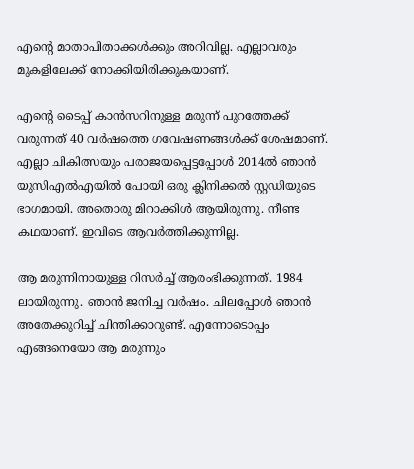എന്റെ മാതാപിതാക്കള്‍ക്കും അറിവില്ല. എല്ലാവരും മുകളിലേക്ക് നോക്കിയിരിക്കുകയാണ്.

എന്റെ ടൈപ്പ് കാന്‍സറിനുള്ള മരുന്ന് പുറത്തേക്ക് വരുന്നത് 40 വര്‍ഷത്തെ ഗവേഷണങ്ങള്‍ക്ക് ശേഷമാണ്. എല്ലാ ചികിത്സയും പരാജയപ്പെട്ടപ്പോള്‍ 2014ല്‍ ഞാന്‍ യുസിഎല്‍എയില്‍ പോയി ഒരു ക്ലിനിക്കല്‍ സ്റ്റഡിയുടെ ഭാഗമായി. അതൊരു മിറാക്കിള്‍ ആയിരുന്നു. നീണ്ട കഥയാണ്. ഇവിടെ ആവര്‍ത്തിക്കുന്നില്ല.

ആ മരുന്നിനായുള്ള റിസര്‍ച്ച് ആരംഭിക്കുന്നത്. 1984 ലായിരുന്നു. ഞാന്‍ ജനിച്ച വര്‍ഷം. ചിലപ്പോള്‍ ഞാന്‍ അതേക്കുറിച്ച് ചിന്തിക്കാറുണ്ട്. എന്നോടൊപ്പം എങ്ങനെയോ ആ മരുന്നും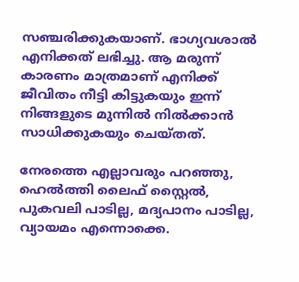സഞ്ചരിക്കുകയാണ്. ഭാഗ്യവശാല്‍ എനിക്കത് ലഭിച്ചു. ആ മരുന്ന് കാരണം മാത്രമാണ് എനിക്ക് ജീവിതം നീട്ടി കിട്ടുകയും ഇന്ന് നിങ്ങളുടെ മുന്നില്‍ നില്‍ക്കാന്‍ സാധിക്കുകയും ചെയ്തത്.

നേരത്തെ എല്ലാവരും പറഞ്ഞു, ഹെല്‍ത്തി ലൈഫ് സ്റ്റൈല്‍, പുകവലി പാടില്ല, മദ്യപാനം പാടില്ല, വ്യായമം എന്നൊക്കെ.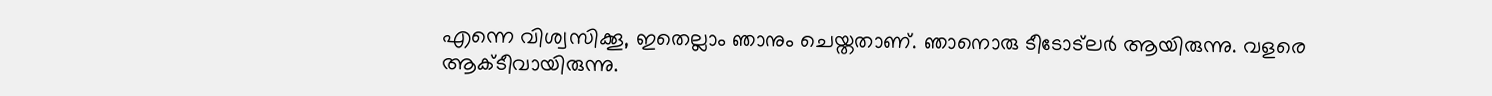എന്നെ വിശ്വസിക്കൂ, ഇതെല്ലാം ഞാനും ചെയ്തതാണ്. ഞാനൊരു ടീടോട്‌ലര്‍ ആയിരുന്നു. വളരെ ആക്ടീവായിരുന്നു.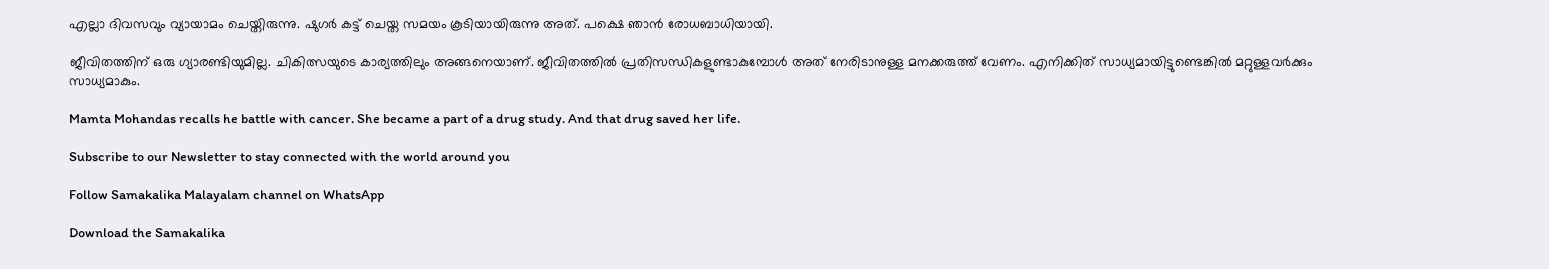എല്ലാ ദിവസവും വ്യായാമം ചെയ്തിരുന്നു. ഷുഗര്‍ കട്ട് ചെയ്ത സമയം കൂടിയായിരുന്നു അത്. പക്ഷെ ഞാന്‍ രോധബാധിയായി.

ജീവിതത്തിന് ഒരു ഗ്യാരണ്ടിയുമില്ല. ചികിത്സയുടെ കാര്യത്തിലും അങ്ങനെയാണ്. ജീവിതത്തില്‍ പ്രതിസന്ധികളുണ്ടാകുമ്പോള്‍ അത് നേരിടാനുള്ള മനക്കരുത്ത് വേണം. എനിക്കിത് സാധ്യമായിട്ടുണ്ടെങ്കില്‍ മറ്റുള്ളവര്‍ക്കും സാധ്യമാകും.

Mamta Mohandas recalls he battle with cancer. She became a part of a drug study. And that drug saved her life.

Subscribe to our Newsletter to stay connected with the world around you

Follow Samakalika Malayalam channel on WhatsApp

Download the Samakalika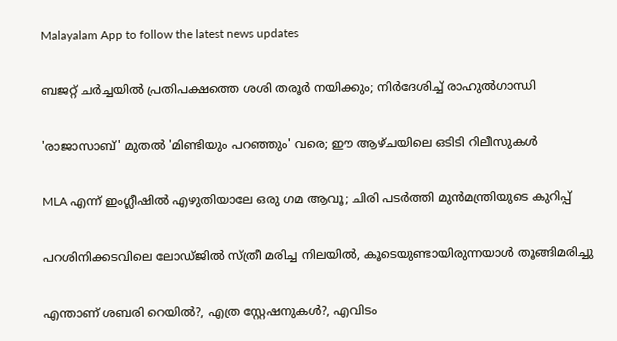Malayalam App to follow the latest news updates

ബജറ്റ് ചര്‍ച്ചയില്‍ പ്രതിപക്ഷത്തെ ശശി തരൂര്‍ നയിക്കും; നിര്‍ദേശിച്ച് രാഹുല്‍ഗാന്ധി

'രാജാസാബ്' മുതൽ 'മിണ്ടിയും പറഞ്ഞും' വരെ; ഈ ആഴ്ചയിലെ ഒടിടി റിലീസുകൾ

MLA എന്ന് ഇംഗ്ലീഷില്‍ എഴുതിയാലേ ഒരു ഗമ ആവൂ; ചിരി പടര്‍ത്തി മുന്‍മന്ത്രിയുടെ കുറിപ്പ്

പറശിനിക്കടവിലെ ലോഡ്ജില്‍ സ്ത്രീ മരിച്ച നിലയില്‍, കൂടെയുണ്ടായിരുന്നയാള്‍ തൂങ്ങിമരിച്ചു

എന്താണ് ശബരി റെയില്‍?, എത്ര സ്റ്റേഷനുകള്‍?, എവിടം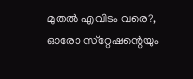മുതല്‍ എവിടം വരെ?, ഓരോ സ്‌റ്റേഷന്റെയും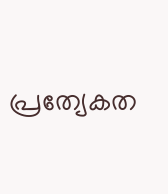പ്രത്യേകത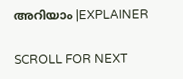അറിയാം |EXPLAINER

SCROLL FOR NEXT